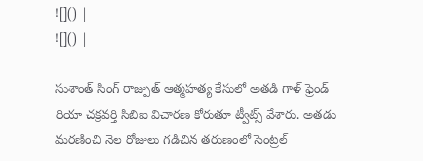![]() |
![]() |

సుశాంత్ సింగ్ రాజ్పుత్ ఆత్మహత్య కేసులో అతడి గాళ్ ఫ్రెండ్ రియా చక్రవర్తి సిబిఐ విచారణ కోరుతూ ట్వీట్స్ వేశారు. అతడు మరణించి నెల రోజులు గడిచిన తరుణంలో సెంట్రల్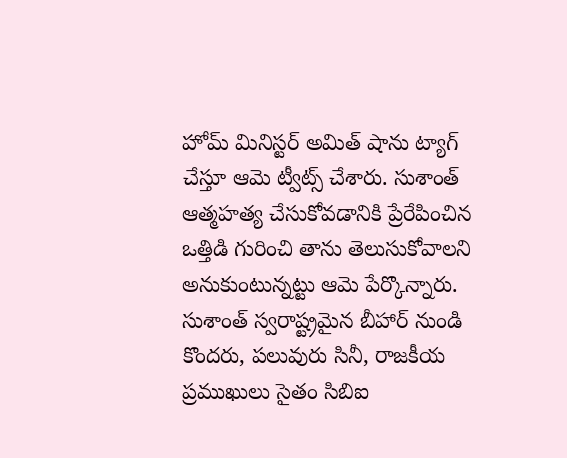హోమ్ మినిస్టర్ అమిత్ షాను ట్యాగ్ చేస్తూ ఆమె ట్వీట్స్ చేశారు. సుశాంత్ ఆత్మహత్య చేసుకోవడానికి ప్రేరేపించిన ఒత్తిడి గురించి తాను తెలుసుకోవాలని అనుకుంటున్నట్టు ఆమె పేర్కొన్నారు.
సుశాంత్ స్వరాష్ట్రమైన బీహార్ నుండి కొందరు, పలువురు సినీ, రాజకీయ ప్రముఖులు సైతం సిబిఐ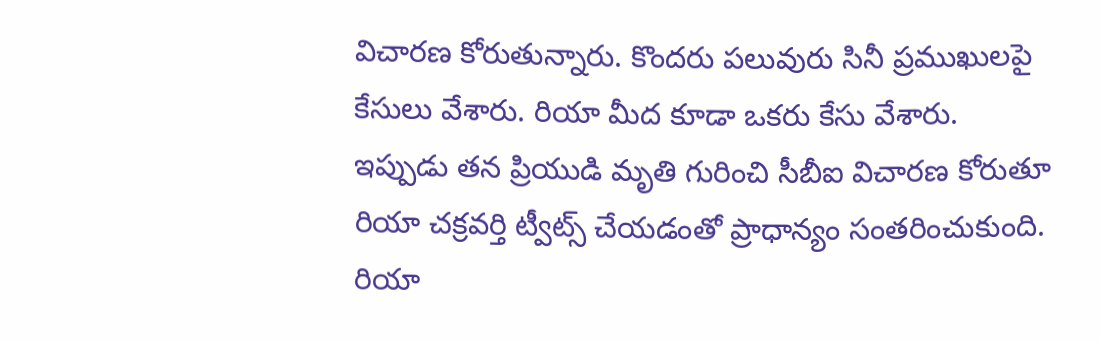విచారణ కోరుతున్నారు. కొందరు పలువురు సినీ ప్రముఖులపై కేసులు వేశారు. రియా మీద కూడా ఒకరు కేసు వేశారు. ఇప్పుడు తన ప్రియుడి మృతి గురించి సీబీఐ విచారణ కోరుతూ రియా చక్రవర్తి ట్వీట్స్ చేయడంతో ప్రాధాన్యం సంతరించుకుంది.
రియా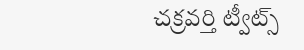చక్రవర్తి ట్వీట్స్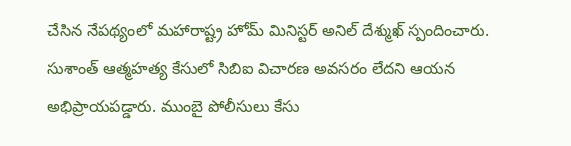చేసిన నేపథ్యంలో మహారాష్ట్ర హోమ్ మినిస్టర్ అనిల్ దేశ్ముఖ్ స్పందించారు. సుశాంత్ ఆత్మహత్య కేసులో సిబిఐ విచారణ అవసరం లేదని ఆయన అభిప్రాయపడ్డారు. ముంబై పోలీసులు కేసు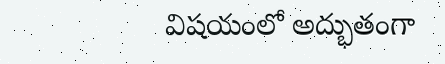విషయంలో అద్భుతంగా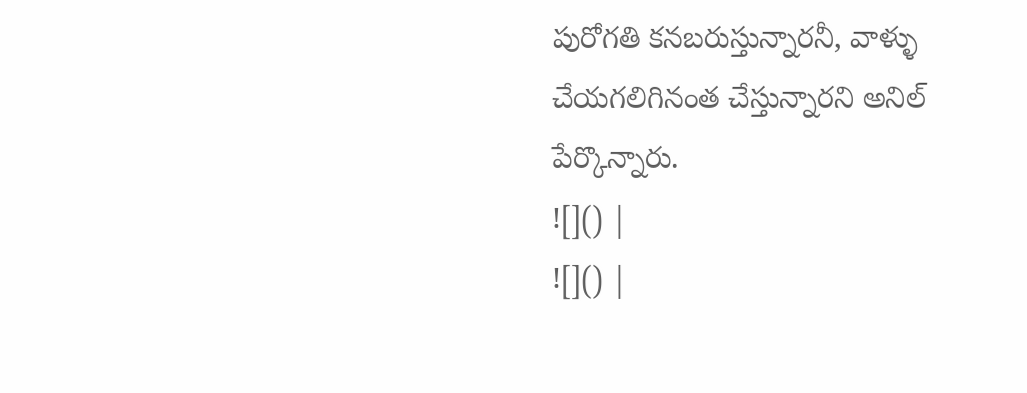పురోగతి కనబరుస్తున్నారనీ, వాళ్ళు చేయగలిగినంత చేస్తున్నారని అనిల్ పేర్కొన్నారు.
![]() |
![]() |